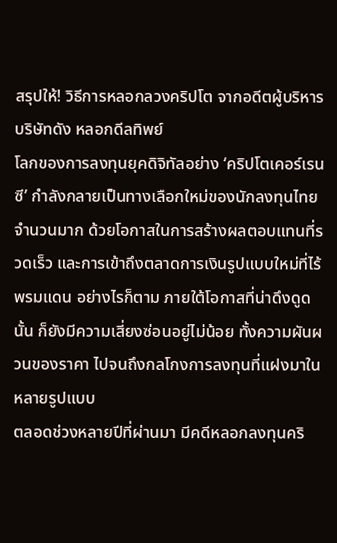สรุปให้! วิธีการหลอกลวงคริปโต จากอดีตผู้บริหารบริษัทดัง หลอกดีลทิพย์
โลกของการลงทุนยุคดิจิทัลอย่าง ‘คริปโตเคอร์เรนซี’ กำลังกลายเป็นทางเลือกใหม่ของนักลงทุนไทยจำนวนมาก ด้วยโอกาสในการสร้างผลตอบแทนที่รวดเร็ว และการเข้าถึงตลาดการเงินรูปแบบใหม่ที่ไร้พรมแดน อย่างไรก็ตาม ภายใต้โอกาสที่น่าดึงดูดนั้น ก็ยังมีความเสี่ยงซ่อนอยู่ไม่น้อย ทั้งความผันผวนของราคา ไปจนถึงกลโกงการลงทุนที่แฝงมาในหลายรูปแบบ
ตลอดช่วงหลายปีที่ผ่านมา มีคดีหลอกลงทุนคริ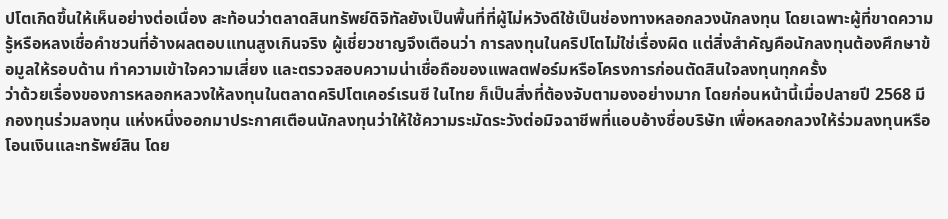ปโตเกิดขึ้นให้เห็นอย่างต่อเนื่อง สะท้อนว่าตลาดสินทรัพย์ดิจิทัลยังเป็นพื้นที่ที่ผู้ไม่หวังดีใช้เป็นช่องทางหลอกลวงนักลงทุน โดยเฉพาะผู้ที่ขาดความรู้หรือหลงเชื่อคำชวนที่อ้างผลตอบแทนสูงเกินจริง ผู้เชี่ยวชาญจึงเตือนว่า การลงทุนในคริปโตไม่ใช่เรื่องผิด แต่สิ่งสำคัญคือนักลงทุนต้องศึกษาข้อมูลให้รอบด้าน ทำความเข้าใจความเสี่ยง และตรวจสอบความน่าเชื่อถือของแพลตฟอร์มหรือโครงการก่อนตัดสินใจลงทุนทุกครั้ง
ว่าด้วยเรื่องของการหลอกหลวงให้ลงทุนในตลาดคริปโตเคอร์เรนซี ในไทย ก็เป็นสิ่งที่ต้องจับตามองอย่างมาก โดยก่อนหน้านี้เมื่อปลายปี 2568 มีกองทุนร่วมลงทุน แห่งหนึ่งออกมาประกาศเตือนนักลงทุนว่าให้ใช้ความระมัดระวังต่อมิจฉาชีพที่แอบอ้างชื่อบริษัท เพื่อหลอกลวงให้ร่วมลงทุนหรือโอนเงินและทรัพย์สิน โดย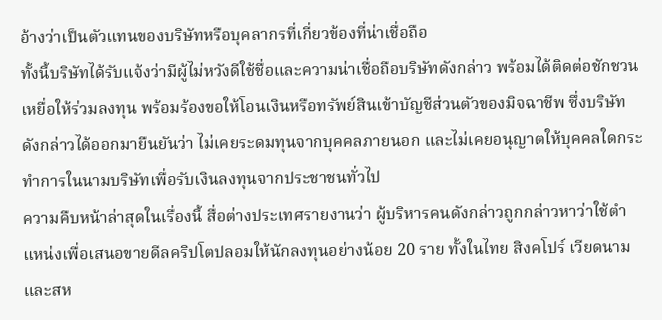อ้างว่าเป็นตัวแทนของบริษัทหรือบุคลากรที่เกี่ยวข้องที่น่าเชื่อถือ
ทั้งนี้บริษัทได้รับแจ้งว่ามีผู้ไม่หวังดีใช้ชื่อและความน่าเชื่อถือบริษัทดังกล่าว พร้อมได้ติดต่อชักชวนเหยื่อให้ร่วมลงทุน พร้อมร้องขอให้โอนเงินหรือทรัพย์สินเข้าบัญชีส่วนตัวของมิจฉาชีพ ซึ่งบริษัทดังกล่าวได้ออกมายืนยันว่า ไม่เคยระดมทุนจากบุคคลภายนอก และไม่เคยอนุญาตให้บุคคลใดกระทำการในนามบริษัทเพื่อรับเงินลงทุนจากประชาชนทั่วไป
ความคืบหน้าล่าสุดในเรื่องนี้ สื่อต่างประเทศรายงานว่า ผู้บริหารคนดังกล่าวถูกกล่าวหาว่าใช้ตำแหน่งเพื่อเสนอขายดีลคริปโตปลอมให้นักลงทุนอย่างน้อย 20 ราย ทั้งในไทย สิงคโปร์ เวียดนาม และสห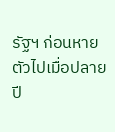รัฐฯ ก่อนหายตัวไปเมื่อปลายปี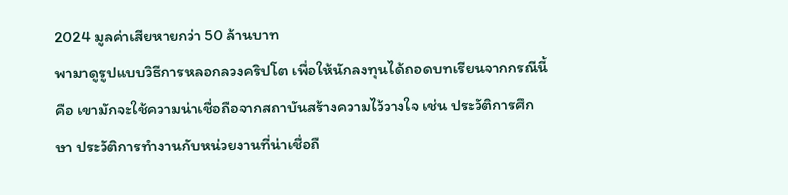2024 มูลค่าเสียหายกว่า 50 ล้านบาท
พามาดูรูปแบบวิธีการหลอกลวงคริปโต เพื่อให้นักลงทุนได้ถอดบทเรียนจากกรณีนี้ คือ เขามักจะใช้ความน่าเชื่อถือจากสถาบันสร้างความไว้วางใจ เช่น ประวัติการศึกษา ประวัติการทำงานกับหน่วยงานที่น่าเชื่อถื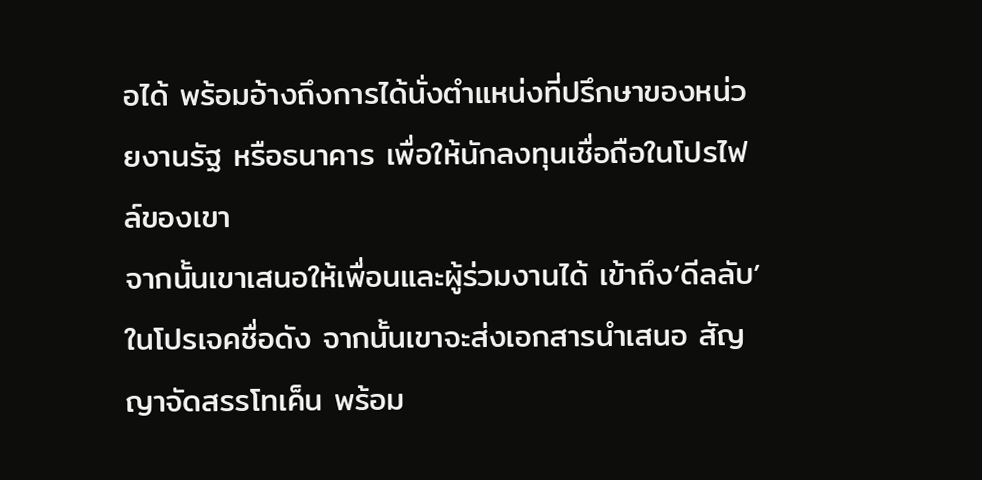อได้ พร้อมอ้างถึงการได้นั่งตำแหน่งที่ปรึกษาของหน่วยงานรัฐ หรือธนาคาร เพื่อให้นักลงทุนเชื่อถือในโปรไฟล์ของเขา
จากนั้นเขาเสนอให้เพื่อนและผู้ร่วมงานได้ เข้าถึง‘ดีลลับ’ ในโปรเจคชื่อดัง จากนั้นเขาจะส่งเอกสารนำเสนอ สัญญาจัดสรรโทเค็น พร้อม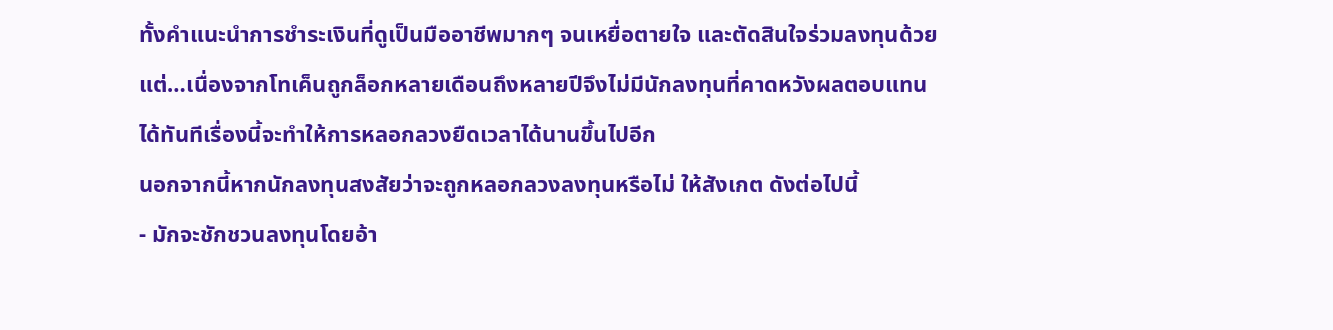ทั้งคำแนะนำการชำระเงินที่ดูเป็นมืออาชีพมากๆ จนเหยื่อตายใจ และตัดสินใจร่วมลงทุนด้วย แต่…เนื่องจากโทเค็นถูกล็อกหลายเดือนถึงหลายปีจึงไม่มีนักลงทุนที่คาดหวังผลตอบแทนได้ทันทีเรื่องนี้จะทำให้การหลอกลวงยืดเวลาได้นานขึ้นไปอีก
นอกจากนี้หากนักลงทุนสงสัยว่าจะถูกหลอกลวงลงทุนหรือไม่ ให้สังเกต ดังต่อไปนี้
- มักจะชักชวนลงทุนโดยอ้า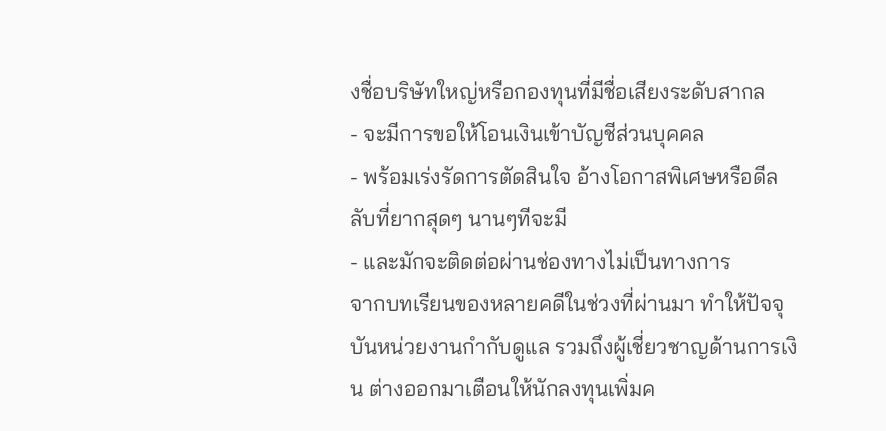งชื่อบริษัทใหญ่หรือกองทุนที่มีชื่อเสียงระดับสากล
- จะมีการขอให้โอนเงินเข้าบัญชีส่วนบุคคล
- พร้อมเร่งรัดการตัดสินใจ อ้างโอกาสพิเศษหรือดีลลับที่ยากสุดๆ นานๆทีจะมี
- และมักจะติดต่อผ่านช่องทางไม่เป็นทางการ
จากบทเรียนของหลายคดีในช่วงที่ผ่านมา ทำให้ปัจจุบันหน่วยงานกำกับดูแล รวมถึงผู้เชี่ยวชาญด้านการเงิน ต่างออกมาเตือนให้นักลงทุนเพิ่มค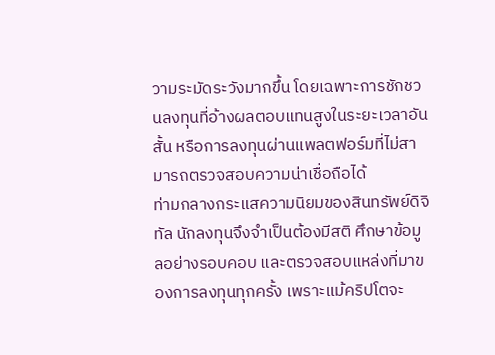วามระมัดระวังมากขึ้น โดยเฉพาะการชักชวนลงทุนที่อ้างผลตอบแทนสูงในระยะเวลาอันสั้น หรือการลงทุนผ่านแพลตฟอร์มที่ไม่สามารถตรวจสอบความน่าเชื่อถือได้
ท่ามกลางกระแสความนิยมของสินทรัพย์ดิจิทัล นักลงทุนจึงจำเป็นต้องมีสติ ศึกษาข้อมูลอย่างรอบคอบ และตรวจสอบแหล่งที่มาของการลงทุนทุกครั้ง เพราะแม้คริปโตจะ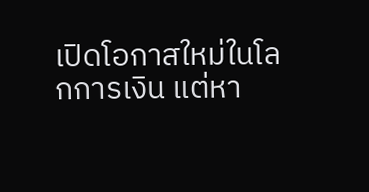เปิดโอกาสใหม่ในโลกการเงิน แต่หา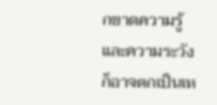กขาดความรู้และความระวัง ก็อาจตกเป็นเห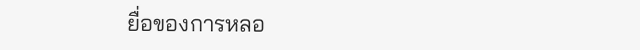ยื่อของการหลอ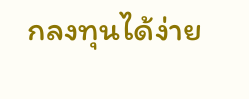กลงทุนได้ง่าย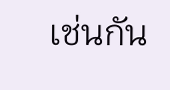เช่นกัน